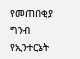የመጠበቂያ ግንብ የኢንተርኔት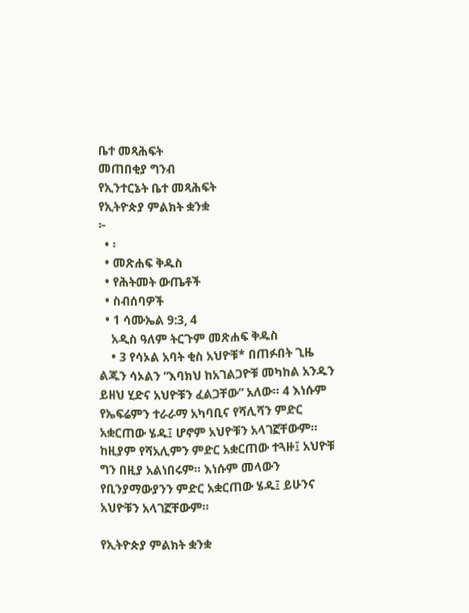ቤተ መጻሕፍት
መጠበቂያ ግንብ
የኢንተርኔት ቤተ መጻሕፍት
የኢትዮጵያ ምልክት ቋንቋ
፦
  • ፡
  • መጽሐፍ ቅዱስ
  • የሕትመት ውጤቶች
  • ስብሰባዎች
  • 1 ሳሙኤል 9:3, 4
    አዲስ ዓለም ትርጉም መጽሐፍ ቅዱስ
    • 3 የሳኦል አባት ቂስ አህዮቹ* በጠፉበት ጊዜ ልጁን ሳኦልን “እባክህ ከአገልጋዮቹ መካከል አንዱን ይዘህ ሂድና አህዮቹን ፈልጋቸው” አለው። 4 እነሱም የኤፍሬምን ተራራማ አካባቢና የሻሊሻን ምድር አቋርጠው ሄዱ፤ ሆኖም አህዮቹን አላገኟቸውም። ከዚያም የሻአሊምን ምድር አቋርጠው ተጓዙ፤ አህዮቹ ግን በዚያ አልነበሩም። እነሱም መላውን የቢንያማውያንን ምድር አቋርጠው ሄዱ፤ ይሁንና አህዮቹን አላገኟቸውም።

የኢትዮጵያ ምልክት ቋንቋ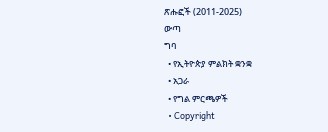ጽሑፎች (2011-2025)
ውጣ
ግባ
  • የኢትዮጵያ ምልክት ቋንቋ
  • አጋራ
  • የግል ምርጫዎች
  • Copyright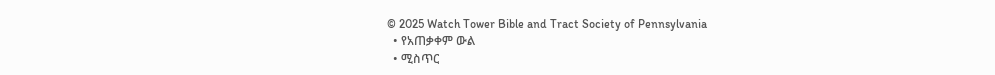© 2025 Watch Tower Bible and Tract Society of Pennsylvania
  • የአጠቃቀም ውል
  • ሚስጥር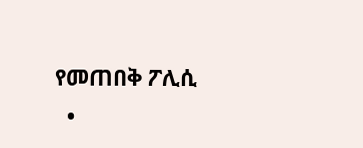የመጠበቅ ፖሊሲ
  •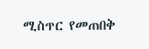ሚስጥር የመጠበቅ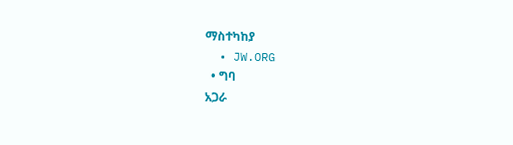ማስተካከያ
  • JW.ORG
  • ግባ
አጋራ